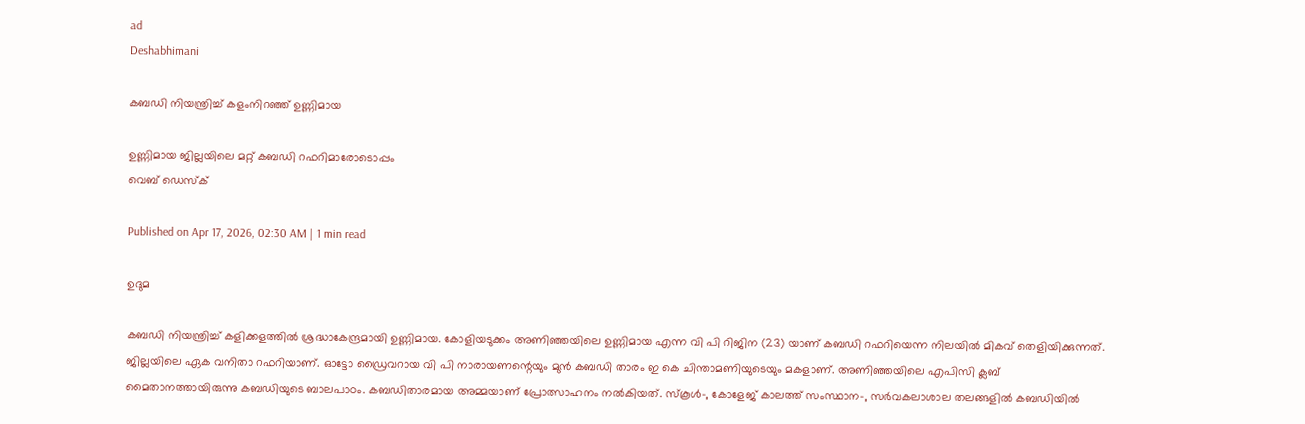ad
Deshabhimani

കബഡി നിയന്ത്രിച്ച്‌ കളംനിറഞ്ഞ്‌ ഉണ്ണിമായ

ഉണ്ണിമായ ജില്ലയിലെ മറ്റ്‌ കബഡി റഫറിമാരോടൊപ്പം
വെബ് ഡെസ്ക്

Published on Apr 17, 2026, 02:30 AM | 1 min read

ഉദുമ

കബഡി നിയന്ത്രിച്ച്‌ കളിക്കളത്തിൽ ശ്രദ്ധാകേന്ദ്രമായി ഉണ്ണിമായ. കോളിയടുക്കം അണിഞ്ഞയിലെ ഉണ്ണിമായ എന്ന വി പി റിജിന (23) യാണ്‌ കബഡി റഫറിയെന്ന നിലയിൽ മികവ്‌ തെളിയിക്കുന്നത്‌. ജില്ലയിലെ ഏക വനിതാ റഫറിയാണ്‌. ഓട്ടോ ഡ്രൈവറായ വി പി നാരായണന്റെയും മുൻ കബഡി താരം ഇ കെ ചിന്താമണിയുടെയും മകളാണ്. അണിഞ്ഞയിലെ എപിസി ക്ലബ് മൈതാനത്തായിരുന്നു കബഡിയുടെ ബാലപാഠം. കബഡിതാരമായ അമ്മയാണ്‌ പ്രോത്സാഹനം നൽകിയത്‌. സ്കൂൾ-, കോളേജ് കാലത്ത്‌ സംസ്ഥാന-, സർവകലാശാല തലങ്ങളിൽ കബഡിയിൽ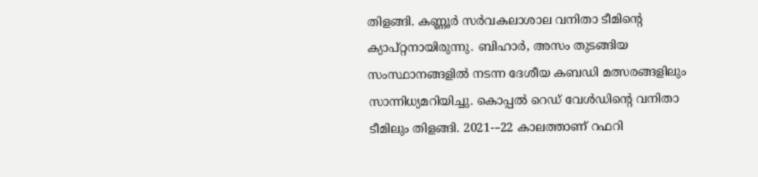തിളങ്ങി. കണ്ണൂർ സർവകലാശാല വനിതാ ടീമിന്റെ ക്യാപ്റ്റനായിരുന്നു. ബിഹാർ, അസം തുടങ്ങിയ സംസ്ഥാനങ്ങളിൽ നടന്ന ദേശീയ കബഡി മത്സരങ്ങളിലും സാന്നിധ്യമറിയിച്ചു. കൊപ്പൽ റെഡ് വേൾഡിന്റെ വനിതാ ടീമിലും തിളങ്ങി. 2021-–22 കാലത്താണ് റഫറി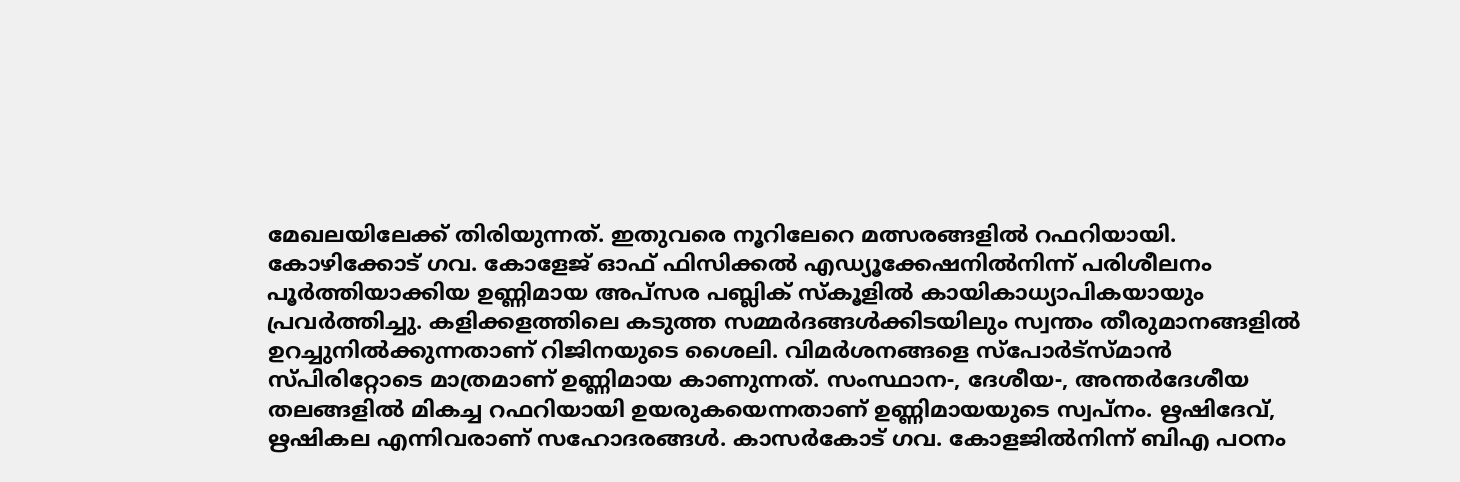മേഖലയിലേക്ക്‌ തിരിയുന്നത്. ഇതുവരെ നൂറിലേറെ മത്സരങ്ങളിൽ റഫറിയായി. കോഴിക്കോട് ഗവ. കോളേജ് ഓഫ് ഫിസിക്കൽ എഡ്യൂക്കേഷനിൽനിന്ന്‌ പരിശീലനം പൂർത്തിയാക്കിയ ഉണ്ണിമായ അപ്സര പബ്ലിക് സ്കൂളിൽ കായികാധ്യാപികയായും പ്രവർത്തിച്ചു. കളിക്കളത്തിലെ കടുത്ത സമ്മർദങ്ങൾക്കിടയിലും സ്വന്തം തീരുമാനങ്ങളിൽ ഉറച്ചുനിൽക്കുന്നതാണ് റിജിനയുടെ ശൈലി. വിമർശനങ്ങളെ സ്പോർട്സ്മാൻ സ്പിരിറ്റോടെ മാത്രമാണ്‌ ഉണ്ണിമായ കാണുന്നത്‌. സംസ്ഥാന-, ദേശീയ-, അന്തർദേശീയ തലങ്ങളിൽ മികച്ച റഫറിയായി ഉയരുകയെന്നതാണ് ഉണ്ണിമായയുടെ സ്വപ്നം. ഋഷിദേവ്, ഋഷികല എന്നിവരാണ് സഹോദരങ്ങൾ. കാസർകോട് ഗവ. കോളജിൽനിന്ന്‌ ബിഎ പഠനം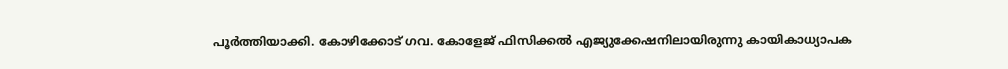പൂർത്തിയാക്കി. കോഴിക്കോട് ഗവ. കോളേജ് ഫിസിക്കൽ എജ്യുക്കേഷനിലായിരുന്നു കായികാധ്യാപക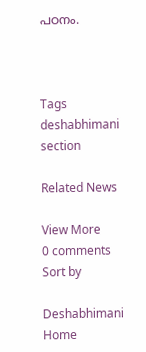പഠനം.



Tags
deshabhimani section

Related News

View More
0 comments
Sort by

Deshabhimani
Home